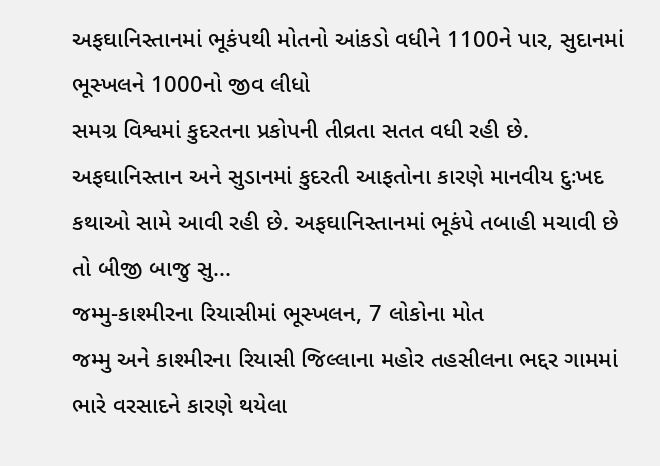અફઘાનિસ્તાનમાં ભૂકંપથી મોતનો આંકડો વધીને 1100ને પાર, સુદાનમાં ભૂસ્ખલને 1000નો જીવ લીધો
સમગ્ર વિશ્વમાં કુદરતના પ્રકોપની તીવ્રતા સતત વધી રહી છે. અફઘાનિસ્તાન અને સુડાનમાં કુદરતી આફતોના કારણે માનવીય દુઃખદ કથાઓ સામે આવી રહી છે. અફઘાનિસ્તાનમાં ભૂકંપે તબાહી મચાવી છે તો બીજી બાજુ સુ...
જમ્મુ-કાશ્મીરના રિયાસીમાં ભૂસ્ખલન, 7 લોકોના મોત
જમ્મુ અને કાશ્મીરના રિયાસી જિલ્લાના મહોર તહસીલના ભદ્દર ગામમાં ભારે વરસાદને કારણે થયેલા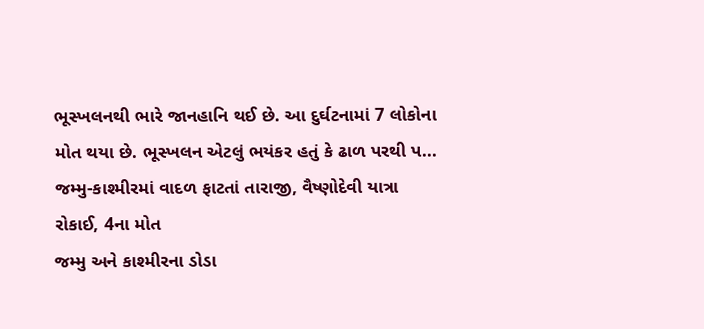ભૂસ્ખલનથી ભારે જાનહાનિ થઈ છે. આ દુર્ઘટનામાં 7 લોકોના મોત થયા છે. ભૂસ્ખલન એટલું ભયંકર હતું કે ઢાળ પરથી પ...
જમ્મુ-કાશ્મીરમાં વાદળ ફાટતાં તારાજી, વૈષ્ણોદેવી યાત્રા રોકાઈ, 4ના મોત
જમ્મુ અને કાશ્મીરના ડોડા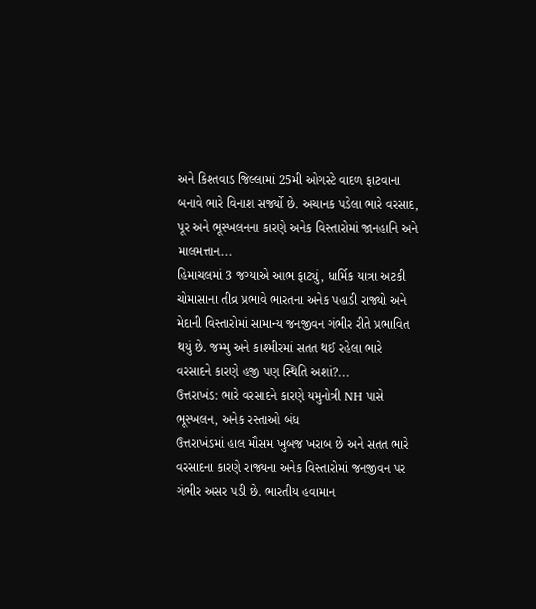અને કિશ્તવાડ જિલ્લામાં 25મી ઓગસ્ટે વાદળ ફાટવાના બનાવે ભારે વિનાશ સર્જ્યો છે. અચાનક પડેલા ભારે વરસાદ, પૂર અને ભૂસ્ખલનના કારણે અનેક વિસ્તારોમાં જાનહાનિ અને માલમત્તાન...
હિમાચલમાં 3 જગ્યાએ આભ ફાટ્યું, ધાર્મિક યાત્રા અટકી
ચોમાસાના તીવ્ર પ્રભાવે ભારતના અનેક પહાડી રાજ્યો અને મેદાની વિસ્તારોમાં સામાન્ય જનજીવન ગંભીર રીતે પ્રભાવિત થયું છે. જમ્મુ અને કાશ્મીરમાં સતત થઈ રહેલા ભારે વરસાદને કારણે હજી પણ સ્થિતિ અશાં?...
ઉત્તરાખંડ: ભારે વરસાદને કારણે યમુનોત્રી NH પાસે ભૂસ્ખલન, અનેક રસ્તાઓ બંધ
ઉત્તરાખંડમાં હાલ મૌસમ ખુબજ ખરાબ છે અને સતત ભારે વરસાદના કારણે રાજ્યના અનેક વિસ્તારોમાં જનજીવન પર ગંભીર અસર પડી છે. ભારતીય હવામાન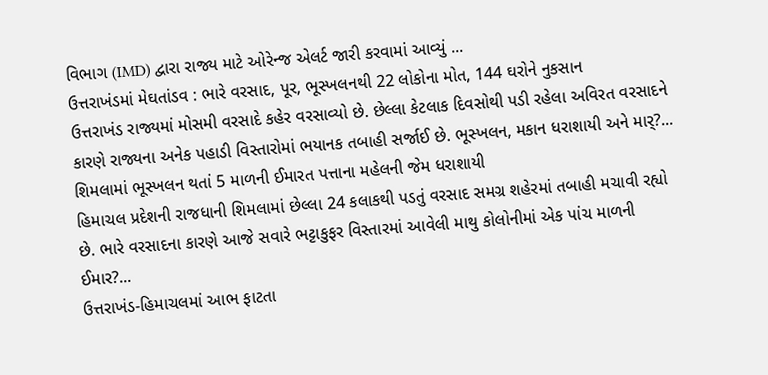વિભાગ (IMD) દ્વારા રાજ્ય માટે ઓરેન્જ એલર્ટ જારી કરવામાં આવ્યું ...
ઉત્તરાખંડમાં મેઘતાંડવ : ભારે વરસાદ, પૂર, ભૂસ્ખલનથી 22 લોકોના મોત, 144 ઘરોને નુકસાન
ઉત્તરાખંડ રાજ્યમાં મોસમી વરસાદે કહેર વરસાવ્યો છે. છેલ્લા કેટલાક દિવસોથી પડી રહેલા અવિરત વરસાદને કારણે રાજ્યના અનેક પહાડી વિસ્તારોમાં ભયાનક તબાહી સર્જાઈ છે. ભૂસ્ખલન, મકાન ધરાશાયી અને માર્?...
શિમલામાં ભૂસ્ખલન થતાં 5 માળની ઈમારત પત્તાના મહેલની જેમ ધરાશાયી
હિમાચલ પ્રદેશની રાજધાની શિમલામાં છેલ્લા 24 કલાકથી પડતું વરસાદ સમગ્ર શહેરમાં તબાહી મચાવી રહ્યો છે. ભારે વરસાદના કારણે આજે સવારે ભટ્ટાકુફર વિસ્તારમાં આવેલી માથુ કોલોનીમાં એક પાંચ માળની ઈમાર?...
ઉત્તરાખંડ-હિમાચલમાં આભ ફાટતા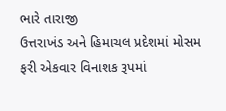ભારે તારાજી
ઉત્તરાખંડ અને હિમાચલ પ્રદેશમાં મોસમ ફરી એકવાર વિનાશક રૂપમાં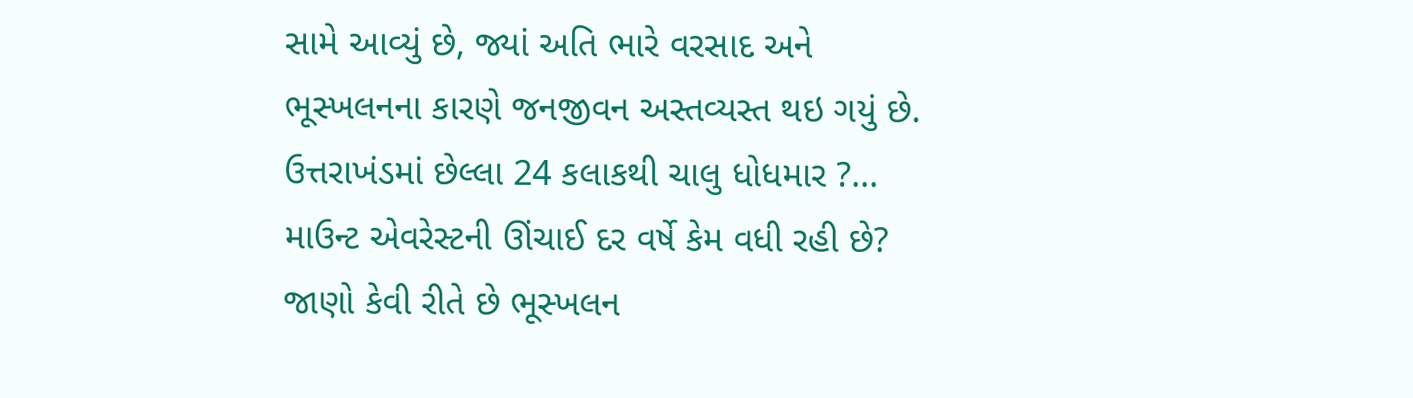સામે આવ્યું છે, જ્યાં અતિ ભારે વરસાદ અને ભૂસ્ખલનના કારણે જનજીવન અસ્તવ્યસ્ત થઇ ગયું છે. ઉત્તરાખંડમાં છેલ્લા 24 કલાકથી ચાલુ ધોધમાર ?...
માઉન્ટ એવરેસ્ટની ઊંચાઈ દર વર્ષે કેમ વધી રહી છે? જાણો કેવી રીતે છે ભૂસ્ખલન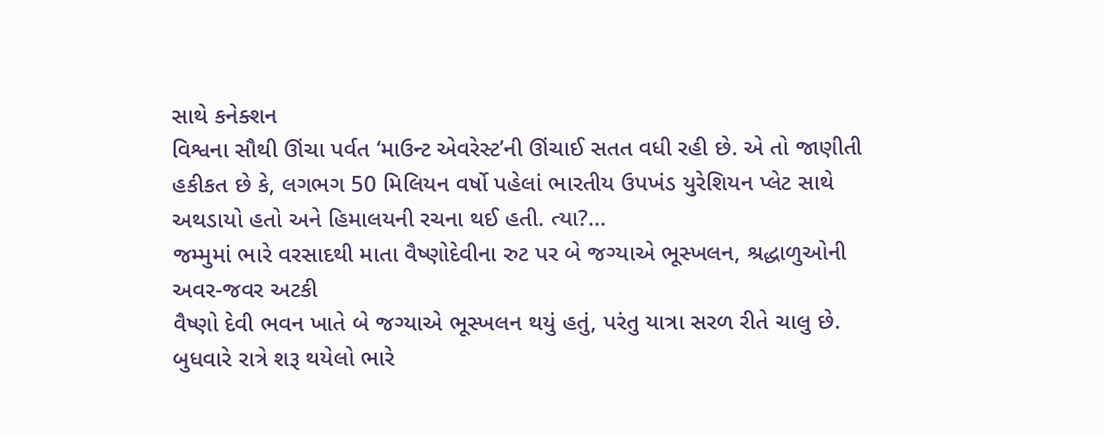સાથે કનેક્શન
વિશ્વના સૌથી ઊંચા પર્વત ‘માઉન્ટ એવરેસ્ટ’ની ઊંચાઈ સતત વધી રહી છે. એ તો જાણીતી હકીકત છે કે, લગભગ 50 મિલિયન વર્ષો પહેલાં ભારતીય ઉપખંડ યુરેશિયન પ્લેટ સાથે અથડાયો હતો અને હિમાલયની રચના થઈ હતી. ત્યા?...
જમ્મુમાં ભારે વરસાદથી માતા વૈષ્ણોદેવીના રુટ પર બે જગ્યાએ ભૂસ્ખલન, શ્રદ્ધાળુઓની અવર-જવર અટકી
વૈષ્ણો દેવી ભવન ખાતે બે જગ્યાએ ભૂસ્ખલન થયું હતું, પરંતુ યાત્રા સરળ રીતે ચાલુ છે. બુધવારે રાત્રે શરૂ થયેલો ભારે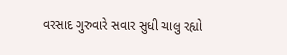વરસાદ ગુરુવારે સવાર સુધી ચાલુ રહ્યો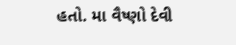હતો. મા વૈષ્ણો દેવી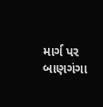માર્ગ પર બાણગંગા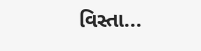વિસ્તા...